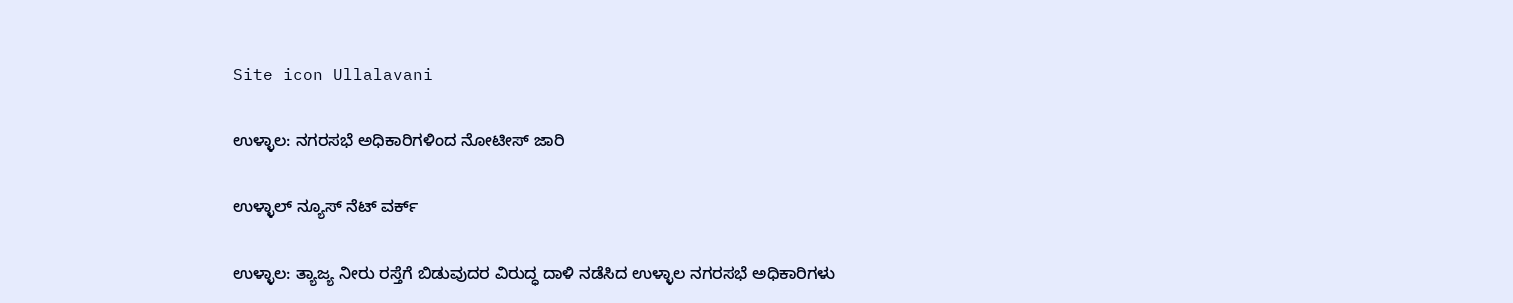Site icon Ullalavani

ಉಳ್ಳಾಲ: ನಗರಸಭೆ ಅಧಿಕಾರಿಗಳಿಂದ ನೋಟೀಸ್ ಜಾರಿ

ಉಳ್ಳಾಲ್ ನ್ಯೂಸ್ ನೆಟ್ ವರ್ಕ್

ಉಳ್ಳಾಲ: ತ್ಯಾಜ್ಯ ನೀರು ರಸ್ತೆಗೆ ಬಿಡುವುದರ ವಿರುದ್ಧ ದಾಳಿ ನಡೆಸಿದ ಉಳ್ಳಾಲ ನಗರಸಭೆ ಅಧಿಕಾರಿಗಳು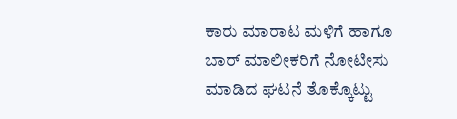ಕಾರು ಮಾರಾಟ ಮಳಿಗೆ ಹಾಗೂ ಬಾರ್ ಮಾಲೀಕರಿಗೆ ನೋಟೀಸು ಮಾಡಿದ ಘಟನೆ ತೊಕ್ಕೊಟ್ಟು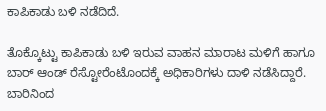ಕಾಪಿಕಾಡು ಬಳಿ ನಡೆದಿದೆ.

ತೊಕ್ಕೊಟ್ಟು ಕಾಪಿಕಾಡು ಬಳಿ ಇರುವ ವಾಹನ ಮಾರಾಟ ಮಳಿಗೆ ಹಾಗೂ ಬಾರ್ ಆಂಡ್ ರೆಸ್ಟೋರೆಂಟೊಂದಕ್ಕೆ ಅಧಿಕಾರಿಗಳು ದಾಳಿ ನಡೆಸಿದ್ದಾರೆ. ಬಾರಿನಿಂದ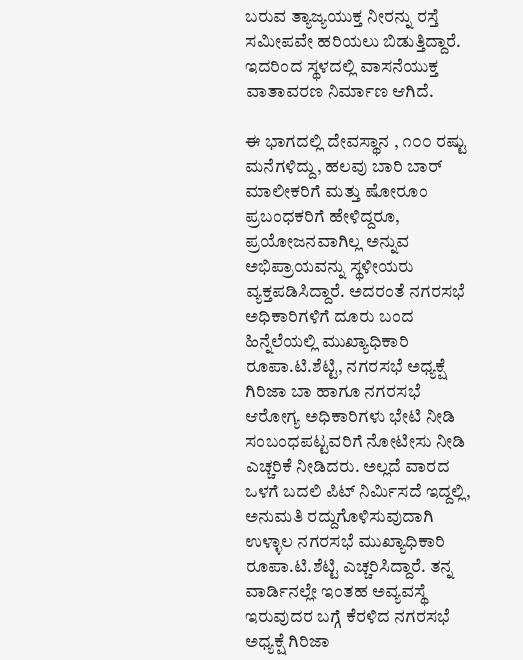ಬರುವ ತ್ಯಾಜ್ಯಯುಕ್ತ ನೀರನ್ನು ರಸ್ತೆ ಸಮೀಪವೇ ಹರಿಯಲು ಬಿಡುತ್ತಿದ್ದಾರೆ. ಇದರಿಂದ ಸ್ಥಳದಲ್ಲಿ ವಾಸನೆಯುಕ್ತ ವಾತಾವರಣ ನಿರ್ಮಾಣ ಆಗಿದೆ.

ಈ ಭಾಗದಲ್ಲಿ ದೇವಸ್ಥಾನ , ೧೦೦ ರಷ್ಟು ಮನೆಗಳಿದ್ದು, ಹಲವು ಬಾರಿ ಬಾರ್ ಮಾಲೀಕರಿಗೆ ಮತ್ತು ಷೋರೂಂ ಪ್ರಬಂಧಕರಿಗೆ ಹೇಳಿದ್ದರೂ, ಪ್ರಯೋಜನವಾಗಿಲ್ಲ ಅನ್ನುವ ಅಭಿಪ್ರಾಯವನ್ನು ಸ್ಥಳೀಯರು ವ್ಯಕ್ತಪಡಿಸಿದ್ದಾರೆ. ಅದರಂತೆ ನಗರಸಭೆ ಅಧಿಕಾರಿಗಳಿಗೆ ದೂರು ಬಂದ ಹಿನ್ನೆಲೆಯಲ್ಲಿ ಮುಖ್ಯಾಧಿಕಾರಿ ರೂಪಾ.ಟಿ.ಶೆಟ್ಟಿ, ನಗರಸಭೆ ಅಧ್ಯಕ್ಷೆ ಗಿರಿಜಾ ಬಾ ಹಾಗೂ ನಗರಸಭೆ ಆರೋಗ್ಯ ಅಧಿಕಾರಿಗಳು ಭೇಟಿ ನೀಡಿ ಸಂಬಂಧಪಟ್ಟವರಿಗೆ ನೋಟೀಸು ನೀಡಿ ಎಚ್ಚರಿಕೆ ನೀಡಿದರು. ಅಲ್ಲದೆ ವಾರದ ಒಳಗೆ ಬದಲಿ ಪಿಟ್ ನಿರ್ಮಿಸದೆ ಇದ್ದಲ್ಲಿ, ಅನುಮತಿ ರದ್ದುಗೊಳಿಸುವುದಾಗಿ ಉಳ್ಳಾಲ ನಗರಸಭೆ ಮುಖ್ಯಾಧಿಕಾರಿ ರೂಪಾ.ಟಿ.ಶೆಟ್ಟಿ ಎಚ್ಚರಿಸಿದ್ದಾರೆ. ತನ್ನ ವಾರ್ಡಿನಲ್ಲೇ ಇಂತಹ ಅವ್ಯವಸ್ಥೆ ಇರುವುದರ ಬಗ್ಗೆ ಕೆರಳಿದ ನಗರಸಭೆ ಅಧ್ಯಕ್ಷೆ ಗಿರಿಜಾ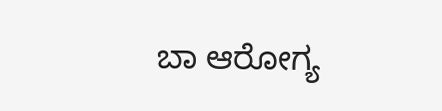ಬಾ ಆರೋಗ್ಯ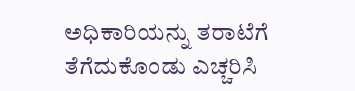ಅಧಿಕಾರಿಯನ್ನು ತರಾಟೆಗೆ ತೆಗೆದುಕೊಂಡು ಎಚ್ಚರಿಸಿ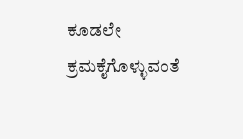ಕೂಡಲೇ ಕ್ರಮಕೈಗೊಳ್ಳುವಂತೆ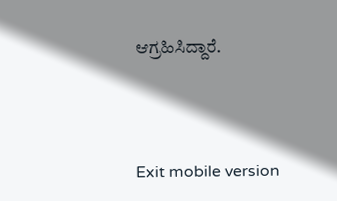ಆಗ್ರಹಿಸಿದ್ದಾರೆ.



Exit mobile version